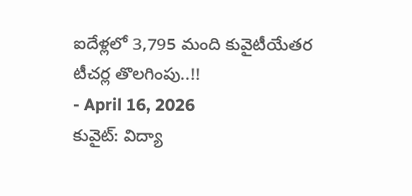ఐదేళ్లలో 3,795 మంది కువైటీయేతర టీచర్ల తొలగింపు..!!
- April 16, 2026
కువైట్: విద్యా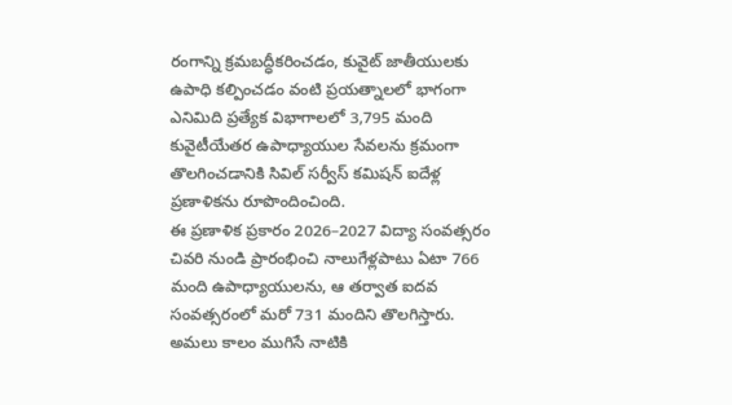రంగాన్ని క్రమబద్ధీకరించడం, కువైట్ జాతీయులకు ఉపాధి కల్పించడం వంటి ప్రయత్నాలలో భాగంగా ఎనిమిది ప్రత్యేక విభాగాలలో 3,795 మంది కువైటీయేతర ఉపాధ్యాయుల సేవలను క్రమంగా తొలగించడానికి సివిల్ సర్వీస్ కమిషన్ ఐదేళ్ల ప్రణాళికను రూపొందించింది.
ఈ ప్రణాళిక ప్రకారం 2026–2027 విద్యా సంవత్సరం చివరి నుండి ప్రారంభించి నాలుగేళ్లపాటు ఏటా 766 మంది ఉపాధ్యాయులను, ఆ తర్వాత ఐదవ సంవత్సరంలో మరో 731 మందిని తొలగిస్తారు. అమలు కాలం ముగిసే నాటికి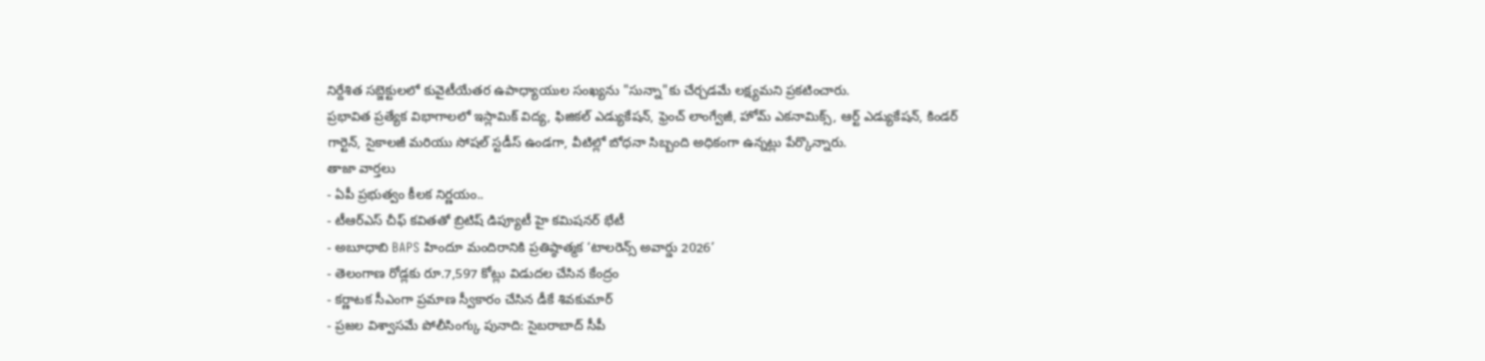నిర్దేశిత సబ్జెక్టులలో కువైటీయేతర ఉపాధ్యాయుల సంఖ్యను "సున్నా"కు చేర్చడమే లక్ష్యమని ప్రకటించారు.
ప్రభావిత ప్రత్యేక విభాగాలలో ఇస్లామిక్ విద్య, ఫిజికల్ ఎడ్యుకేషన్, ఫ్రెంచ్ లాంగ్వేజీ, హోమ్ ఎకనామిక్స్, ఆర్ట్ ఎడ్యుకేషన్, కిండర్ గార్టెన్, సైకాలజీ మరియు సోషల్ స్టడీస్ ఉండగా, వీటిల్లో బోధనా సిబ్బంది అధికంగా ఉన్నట్లు పేర్కొన్నారు.
తాజా వార్తలు
- ఏపీ ప్రభుత్వం కీలక నిర్ణయం..
- టీఆర్ఎస్ చీఫ్ కవితతో బ్రిటిష్ డిప్యూటీ హై కమిషనర్ భేటీ
- అబూధాబి BAPS హిందూ మందిరానికి ప్రతిష్ఠాత్మక ‘టాలరెన్స్ అవార్డు 2026’
- తెలంగాణ రోడ్లకు రూ.7,597 కోట్లు విడుదల చేసిన కేంద్రం
- కర్ణాటక సీఎంగా ప్రమాణ స్వీకారం చేసిన డీకే శివకుమార్
- ప్రజల విశ్వాసమే పోలీసింగ్కు పునాది: సైబరాబాద్ సీపీ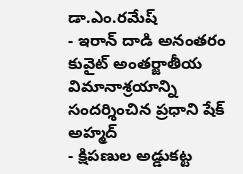డా.ఎం.రమేష్
- ఇరాన్ దాడి అనంతరం కువైట్ అంతర్జాతీయ విమానాశ్రయాన్ని సందర్శించిన ప్రధాని షేక్ అహ్మద్
- క్షిపణుల అడ్డుకట్ట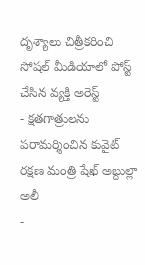దృశ్యాలు చిత్రీకరించి సోషల్ మీడియాలో పోస్ట్ చేసిన వ్యక్తి అరెస్ట్
- క్షతగాత్రులను పరామర్శించిన కువైట్ రక్షణ మంత్రి షేఖ్ అబ్దుల్లా అలీ
-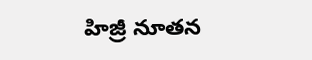హిజ్రీ నూతన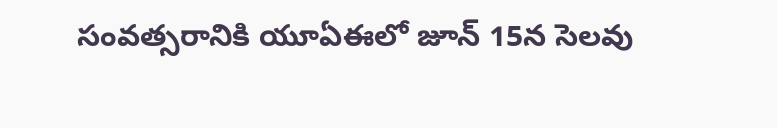సంవత్సరానికి యూఏఈలో జూన్ 15న సెలవు